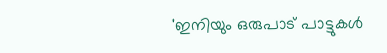'ഇനിയും ഒരുപാട് പാട്ടുകൾ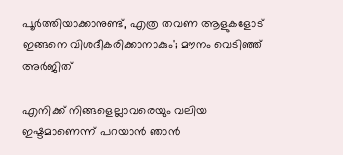പൂർത്തിയാക്കാനുണ്ട്, എത്ര തവണ ആളുകളോട് ഇങ്ങനെ വിശദീകരിക്കാനാകും'; മൗനം വെടിഞ്ഞ് അർജിത്

എനിക്ക് നിങ്ങളെല്ലാവരെയും വലിയ ഇഷ്ടമാണെന്ന് പറയാൻ ഞാൻ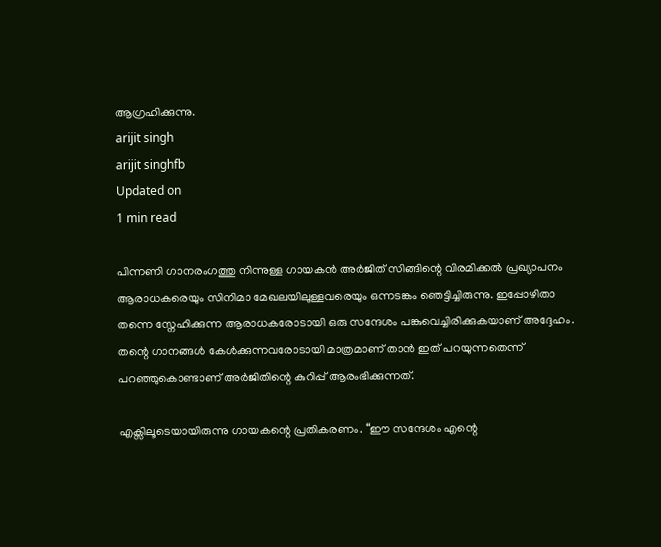ആഗ്രഹിക്കുന്നു.
arijit singh
arijit singhfb
Updated on
1 min read

പിന്നണി ഗാനരംഗത്തു നിന്നുള്ള ഗായകൻ അർജിത് സിങ്ങിന്റെ വിരമിക്കൽ പ്രഖ്യാപനം ആരാധകരെയും സിനിമാ മേഖലയിലുള്ളവരെയും ഒന്നടങ്കം ഞെട്ടിച്ചിരുന്നു. ഇപ്പോഴിതാ തന്നെ സ്നേഹിക്കുന്ന ആരാധകരോടായി ഒരു സന്ദേശം പങ്കുവെച്ചിരിക്കുകയാണ് അദ്ദേഹം. തന്റെ ഗാനങ്ങൾ കേൾക്കുന്നവരോടായി മാത്രമാണ് താൻ ഇത് പറയുന്നതെന്ന് പറഞ്ഞുകൊണ്ടാണ് അർജിതിന്റെ കുറിപ്പ് ആരംഭിക്കുന്നത്.

എക്സിലൂടെയായിരുന്നു ഗായകന്റെ പ്രതികരണം. “ഈ സന്ദേശം എന്റെ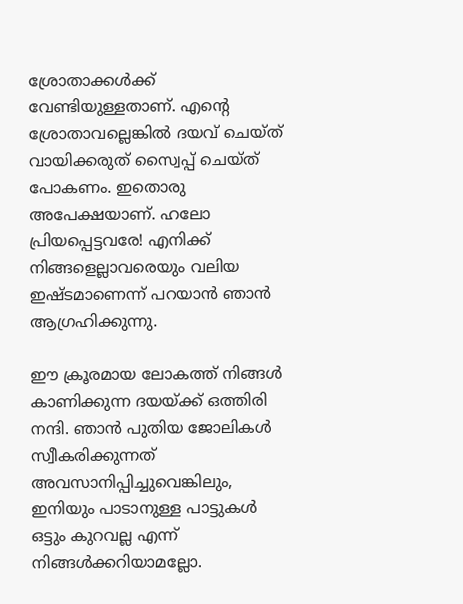ശ്രോതാക്കൾക്ക് വേണ്ടിയുള്ളതാണ്. എന്റെ ശ്രോതാവല്ലെങ്കിൽ ദയവ് ചെയ്ത് വായിക്കരുത് സ്വൈപ്പ് ചെയ്ത് പോകണം. ഇതൊരു അപേക്ഷയാണ്. ഹലോ പ്രിയപ്പെട്ടവരേ! എനിക്ക് നിങ്ങളെല്ലാവരെയും വലിയ ഇഷ്ടമാണെന്ന് പറയാൻ ഞാൻ ആഗ്രഹിക്കുന്നു.

ഈ ക്രൂരമായ ലോകത്ത് നിങ്ങൾ കാണിക്കുന്ന ദയയ്ക്ക് ഒത്തിരി നന്ദി. ഞാൻ പുതിയ ജോലികൾ സ്വീകരിക്കുന്നത് അവസാനിപ്പിച്ചുവെങ്കിലും, ഇനിയും പാടാനുള്ള പാട്ടുകൾ ഒട്ടും കുറവല്ല എന്ന് നിങ്ങൾക്കറിയാമല്ലോ.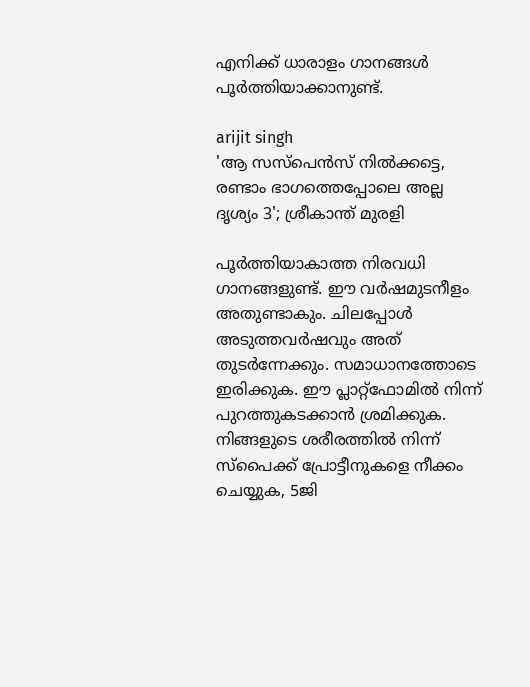എനിക്ക് ധാരാളം ഗാനങ്ങൾ പൂർത്തിയാക്കാനുണ്ട്.

arijit singh
'ആ സസ്പെന്‍സ് നില്‍ക്കട്ടെ, രണ്ടാം ഭാഗത്തെപ്പോലെ അല്ല ദൃശ്യം 3'; ശ്രീകാന്ത് മുരളി

പൂർത്തിയാകാത്ത നിരവധി ഗാനങ്ങളുണ്ട്. ഈ വർഷമുടനീളം അതുണ്ടാകും. ചിലപ്പോൾ അടുത്തവർഷവും അത് തുടർന്നേക്കും. സമാധാനത്തോടെ ഇരിക്കുക. ഈ പ്ലാറ്റ്‌ഫോമിൽ നിന്ന് പുറത്തുകടക്കാൻ ശ്രമിക്കുക. നിങ്ങളുടെ ശരീരത്തിൽ നിന്ന് സ്പൈക്ക് പ്രോട്ടീനുകളെ നീക്കം ചെയ്യുക, 5ജി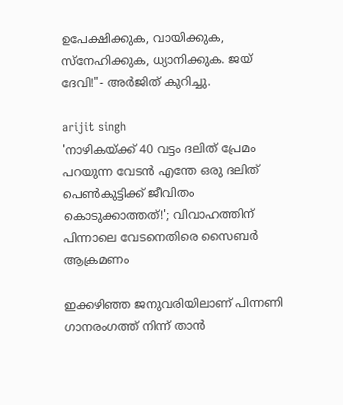ഉപേക്ഷിക്കുക, വായിക്കുക, സ്നേഹിക്കുക, ധ്യാനിക്കുക. ജയ് ദേവി!"- അർജിത് കുറിച്ചു.

arijit singh
'നാഴികയ്ക്ക് 40 വട്ടം ദലിത് പ്രേമം പറയുന്ന വേടൻ എന്തേ ഒരു ദലിത് പെൺകുട്ടിക്ക് ജീവിതം കൊടുക്കാത്തത്!'; വിവാഹത്തിന് പിന്നാലെ വേടനെതിരെ സൈബർ ആക്രമണം

ഇക്കഴിഞ്ഞ ജനുവരിയിലാണ് പിന്നണി ഗാനരംഗത്ത് നിന്ന് താൻ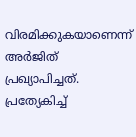വിരമിക്കുകയാണെന്ന് അർജിത് പ്രഖ്യാപിച്ചത്. പ്രത്യേകിച്ച്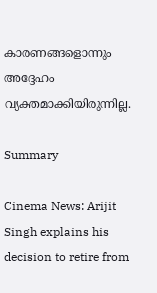കാരണങ്ങളൊന്നും അദ്ദേഹം വ്യക്തമാക്കിയിരുന്നില്ല.

Summary

Cinema News: Arijit Singh explains his decision to retire from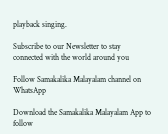playback singing.

Subscribe to our Newsletter to stay connected with the world around you

Follow Samakalika Malayalam channel on WhatsApp

Download the Samakalika Malayalam App to follow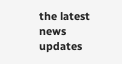the latest news updates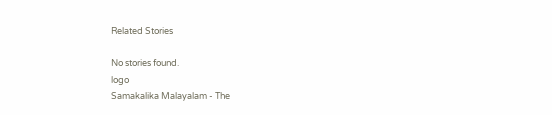Related Stories

No stories found.
logo
Samakalika Malayalam - The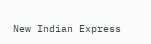New Indian Express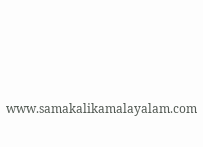www.samakalikamalayalam.com